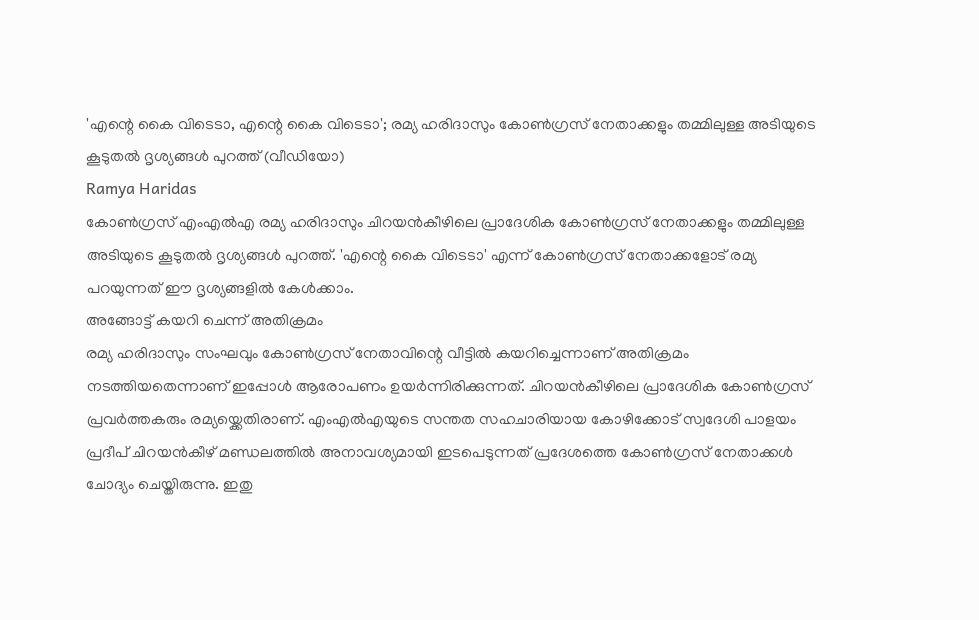'എന്റെ കൈ വിടെടാ, എന്റെ കൈ വിടെടാ'; രമ്യ ഹരിദാസും കോൺഗ്രസ് നേതാക്കളും തമ്മിലുള്ള അടിയുടെ കൂടുതൽ ദൃശ്യങ്ങൾ പുറത്ത് (വീഡിയോ)
Ramya Haridas
കോൺഗ്രസ് എംഎൽഎ രമ്യ ഹരിദാസും ചിറയൻകീഴിലെ പ്രാദേശിക കോൺഗ്രസ് നേതാക്കളും തമ്മിലുള്ള അടിയുടെ കൂടുതൽ ദൃശ്യങ്ങൾ പുറത്ത്. 'എന്റെ കൈ വിടെടാ' എന്ന് കോൺഗ്രസ് നേതാക്കളോട് രമ്യ പറയുന്നത് ഈ ദൃശ്യങ്ങളിൽ കേൾക്കാം.
അങ്ങോട്ട് കയറി ചെന്ന് അതിക്രമം
രമ്യ ഹരിദാസും സംഘവും കോൺഗ്രസ് നേതാവിന്റെ വീട്ടിൽ കയറിച്ചെന്നാണ് അതിക്രമം നടത്തിയതെന്നാണ് ഇപ്പോൾ ആരോപണം ഉയർന്നിരിക്കുന്നത്. ചിറയൻകീഴിലെ പ്രാദേശിക കോൺഗ്രസ് പ്രവർത്തകരും രമ്യയ്ക്കെതിരാണ്. എംഎൽഎയുടെ സന്തത സഹചാരിയായ കോഴിക്കോട് സ്വദേശി പാളയം പ്രദീപ് ചിറയൻകീഴ് മണ്ഡലത്തിൽ അനാവശ്യമായി ഇടപെടുന്നത് പ്രദേശത്തെ കോൺഗ്രസ് നേതാക്കൾ ചോദ്യം ചെയ്തിരുന്നു. ഇതു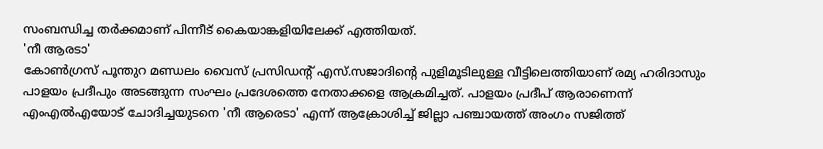സംബന്ധിച്ച തർക്കമാണ് പിന്നീട് കൈയാങ്കളിയിലേക്ക് എത്തിയത്.
'നീ ആരടാ'
കോൺഗ്രസ് പൂന്തുറ മണ്ഡലം വൈസ് പ്രസിഡന്റ് എസ്.സജാദിന്റെ പുളിമൂടിലുള്ള വീട്ടിലെത്തിയാണ് രമ്യ ഹരിദാസും പാളയം പ്രദീപും അടങ്ങുന്ന സംഘം പ്രദേശത്തെ നേതാക്കളെ ആക്രമിച്ചത്. പാളയം പ്രദീപ് ആരാണെന്ന് എംഎൽഎയോട് ചോദിച്ചയുടനെ 'നീ ആരെടാ' എന്ന് ആക്രോശിച്ച് ജില്ലാ പഞ്ചായത്ത് അംഗം സജിത്ത്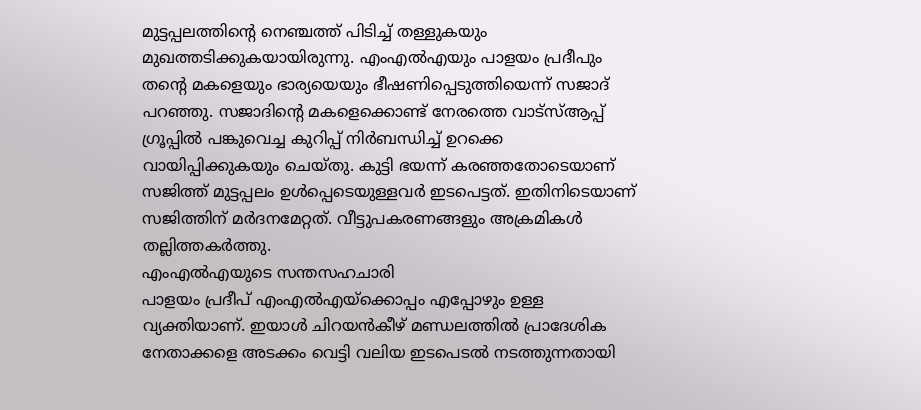മുട്ടപ്പലത്തിന്റെ നെഞ്ചത്ത് പിടിച്ച് തള്ളുകയും മുഖത്തടിക്കുകയായിരുന്നു. എംഎൽഎയും പാളയം പ്രദീപും തന്റെ മകളെയും ഭാര്യയെയും ഭീഷണിപ്പെടുത്തിയെന്ന് സജാദ് പറഞ്ഞു. സജാദിന്റെ മകളെക്കൊണ്ട് നേരത്തെ വാട്സ്ആപ്പ് ഗ്രൂപ്പിൽ പങ്കുവെച്ച കുറിപ്പ് നിർബന്ധിച്ച് ഉറക്കെ വായിപ്പിക്കുകയും ചെയ്തു. കുട്ടി ഭയന്ന് കരഞ്ഞതോടെയാണ് സജിത്ത് മുട്ടപ്പലം ഉൾപ്പെടെയുള്ളവർ ഇടപെട്ടത്. ഇതിനിടെയാണ് സജിത്തിന് മർദനമേറ്റത്. വീട്ടുപകരണങ്ങളും അക്രമികൾ തല്ലിത്തകർത്തു.
എംഎൽഎയുടെ സന്തസഹചാരി
പാളയം പ്രദീപ് എംഎൽഎയ്ക്കൊപ്പം എപ്പോഴും ഉള്ള വ്യക്തിയാണ്. ഇയാൾ ചിറയൻകീഴ് മണ്ഡലത്തിൽ പ്രാദേശിക നേതാക്കളെ അടക്കം വെട്ടി വലിയ ഇടപെടൽ നടത്തുന്നതായി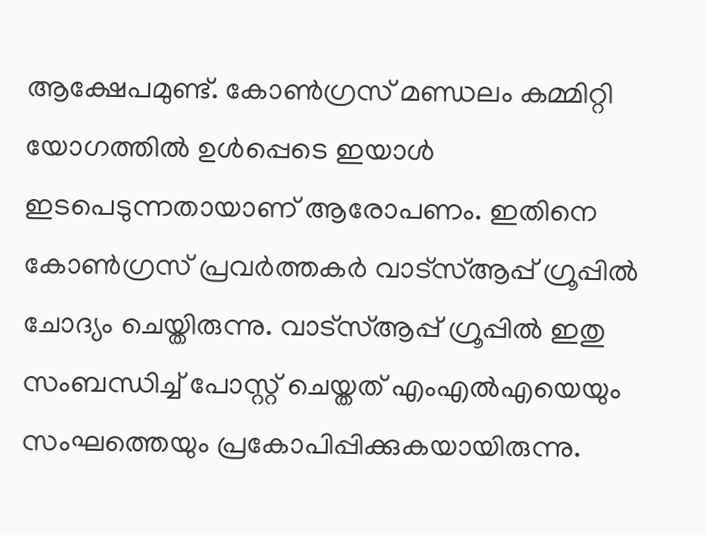ആക്ഷേപമുണ്ട്. കോൺഗ്രസ് മണ്ഡലം കമ്മിറ്റി യോഗത്തിൽ ഉൾപ്പെടെ ഇയാൾ ഇടപെടുന്നതായാണ് ആരോപണം. ഇതിനെ കോൺഗ്രസ് പ്രവർത്തകർ വാട്സ്ആപ്പ് ഗ്രൂപ്പിൽ ചോദ്യം ചെയ്തിരുന്നു. വാട്സ്ആപ്പ് ഗ്രൂപ്പിൽ ഇതു സംബന്ധിച്ച് പോസ്റ്റ് ചെയ്തത് എംഎൽഎയെയും സംഘത്തെയും പ്രകോപിപ്പിക്കുകയായിരുന്നു.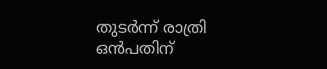തുടർന്ന് രാത്രി ഒൻപതിന്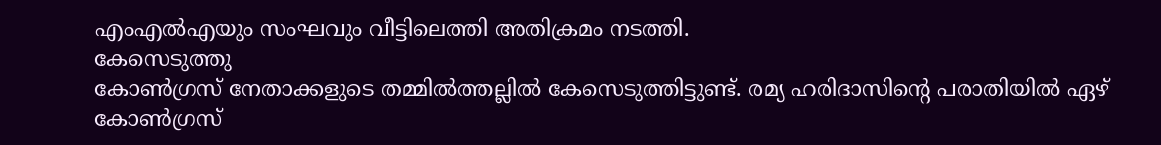എംഎൽഎയും സംഘവും വീട്ടിലെത്തി അതിക്രമം നടത്തി.
കേസെടുത്തു
കോൺഗ്രസ് നേതാക്കളുടെ തമ്മിൽത്തല്ലിൽ കേസെടുത്തിട്ടുണ്ട്. രമ്യ ഹരിദാസിന്റെ പരാതിയിൽ ഏഴ് കോൺഗ്രസ്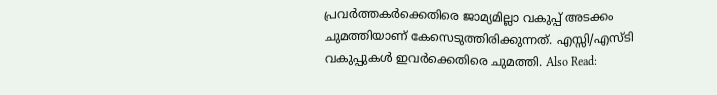പ്രവർത്തകർക്കെതിരെ ജാമ്യമില്ലാ വകുപ്പ് അടക്കം ചുമത്തിയാണ് കേസെടുത്തിരിക്കുന്നത്. എസ്സി/എസ്ടി വകുപ്പുകൾ ഇവർക്കെതിരെ ചുമത്തി. Also Read: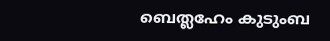ബെത്ലഹേം കുടുംബ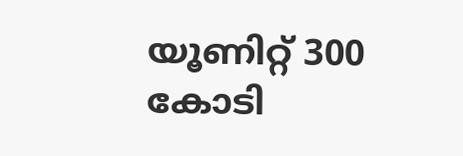യൂണിറ്റ് 300 കോടി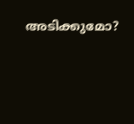അടിക്കുമോ?